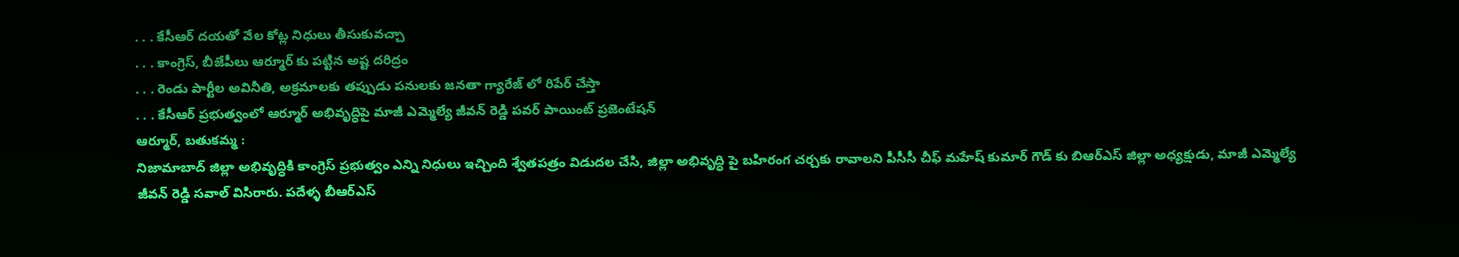. . . కేసీఆర్ దయతో వేల కోట్ల నిధులు తీసుకువచ్చా
. . . కాంగ్రెస్, బీజేపీలు ఆర్మూర్ కు పట్టిన అష్ట దరిద్రం
. . . రెండు పార్టీల అవినీతి, అక్రమాలకు తప్పుడు పనులకు జనతా గ్యారేజ్ లో రిపేర్ చేస్తా
. . . కేసీఆర్ ప్రభుత్వంలో ఆర్మూర్ అభివృద్ధిపై మాజీ ఎమ్మెల్యే జీవన్ రెడ్డి పవర్ పాయింట్ ప్రజెంటేషన్
ఆర్మూర్, బతుకమ్మ :
నిజామాబాద్ జిల్లా అభివృద్ధికి కాంగ్రెస్ ప్రభుత్వం ఎన్ని నిధులు ఇచ్చింది శ్వేతపత్రం విడుదల చేసి, జిల్లా అభివృద్ధి పై బహిరంగ చర్చకు రావాలని పీసీసీ చీఫ్ మహేష్ కుమార్ గౌడ్ కు బిఆర్ఎస్ జిల్లా అధ్యక్షుడు, మాజీ ఎమ్మెల్యే జీవన్ రెడ్డి సవాల్ విసిరారు. పదేళ్ళ బీఆర్ఎస్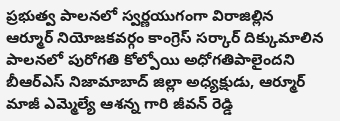ప్రభుత్వ పాలనలో స్వర్ణయుగంగా విరాజిల్లిన ఆర్మూర్ నియోజకవర్గం కాంగ్రెస్ సర్కార్ దిక్కుమాలిన పాలనలో పురోగతి కోల్పోయి అధోగతిపాలైందని బీఆర్ఎస్ నిజామాబాద్ జిల్లా అధ్యక్షుడు, ఆర్మూర్ మాజీ ఎమ్మెల్యే ఆశన్న గారి జీవన్ రెడ్డి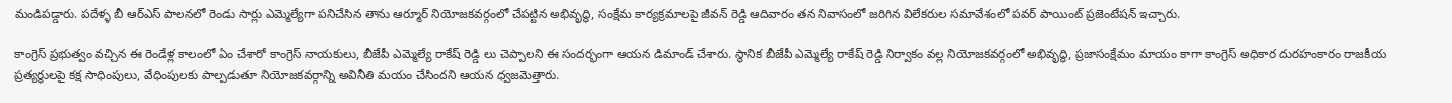మండిపడ్డారు. పదేళ్ళ బీ ఆర్ఎస్ పాలనలో రెండు సార్లు ఎమ్మెల్యేగా పనిచేసిన తాను ఆర్మూర్ నియోజకవర్గంలో చేపట్టిన అభివృద్ధి, సంక్షేమ కార్యక్రమాలపై జీవన్ రెడ్డి ఆదివారం తన నివాసంలో జరిగిన విలేకరుల సమావేశంలో పవర్ పాయింట్ ప్రజెంటేషన్ ఇచ్చారు.

కాంగ్రెస్ ప్రభుత్వం వచ్చిన ఈ రెండేళ్ల కాలంలో ఏం చేశారో కాంగ్రెస్ నాయకులు, బీజేపీ ఎమ్మెల్యే రాకేష్ రెడ్డి లు చెప్పాలని ఈ సందర్భంగా ఆయన డిమాండ్ చేశారు. స్థానిక బీజేపీ ఎమ్మెల్యే రాకేష్ రెడ్డి నిర్వాకం వల్ల నియోజకవర్గంలో అభివృద్ధి, ప్రజాసంక్షేమం మాయం కాగా కాంగ్రెస్ అధికార దురహంకారం రాజకీయ ప్రత్యర్థులపై కక్ష సాధింపులు, వేధింపులకు పాల్పడుతూ నియోజకవర్గాన్ని అవినీతి మయం చేసిందని ఆయన ధ్వజమెత్తారు.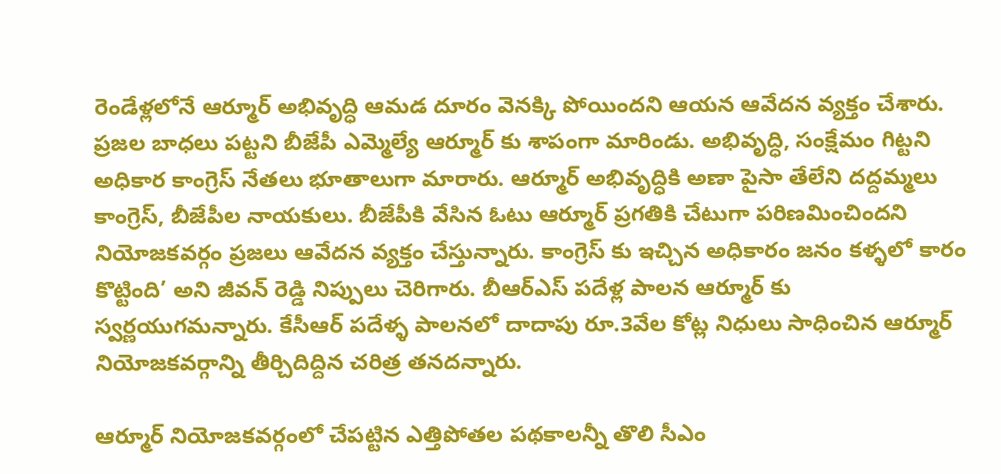రెండేళ్లలోనే ఆర్మూర్ అభివృద్ధి ఆమడ దూరం వెనక్కి పోయిందని ఆయన ఆవేదన వ్యక్తం చేశారు. ప్రజల బాధలు పట్టని బీజేపీ ఎమ్మెల్యే ఆర్మూర్ కు శాపంగా మారిండు. అభివృద్ధి, సంక్షేమం గిట్టని అధికార కాంగ్రెస్ నేతలు భూతాలుగా మారారు. ఆర్మూర్ అభివృద్ధికి అణా పైసా తేలేని దద్దమ్మలు కాంగ్రెస్, బీజేపీల నాయకులు. బీజేపీకి వేసిన ఓటు ఆర్మూర్ ప్రగతికి చేటుగా పరిణమించిందని నియోజకవర్గం ప్రజలు ఆవేదన వ్యక్తం చేస్తున్నారు. కాంగ్రెస్ కు ఇచ్చిన అధికారం జనం కళ్ళలో కారం కొట్టింది’ అని జీవన్ రెడ్డి నిప్పులు చెరిగారు. బీఆర్ఎస్ పదేళ్ల పాలన ఆర్మూర్ కు స్వర్ణయుగమన్నారు. కేసీఆర్ పదేళ్ళ పాలనలో దాదాపు రూ.3వేల కోట్ల నిధులు సాధించిన ఆర్మూర్ నియోజకవర్గాన్ని తీర్చిదిద్దిన చరిత్ర తనదన్నారు.

ఆర్మూర్ నియోజకవర్గంలో చేపట్టిన ఎత్తిపోతల పథకాలన్నీ తొలి సీఎం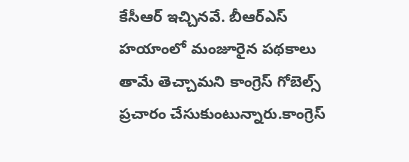కేసీఆర్ ఇచ్చినవే. బీఆర్ఎస్ హయాంలో మంజూరైన పథకాలు తామే తెచ్చామని కాంగ్రెస్ గోబెల్స్ ప్రచారం చేసుకుంటున్నారు.కాంగ్రెస్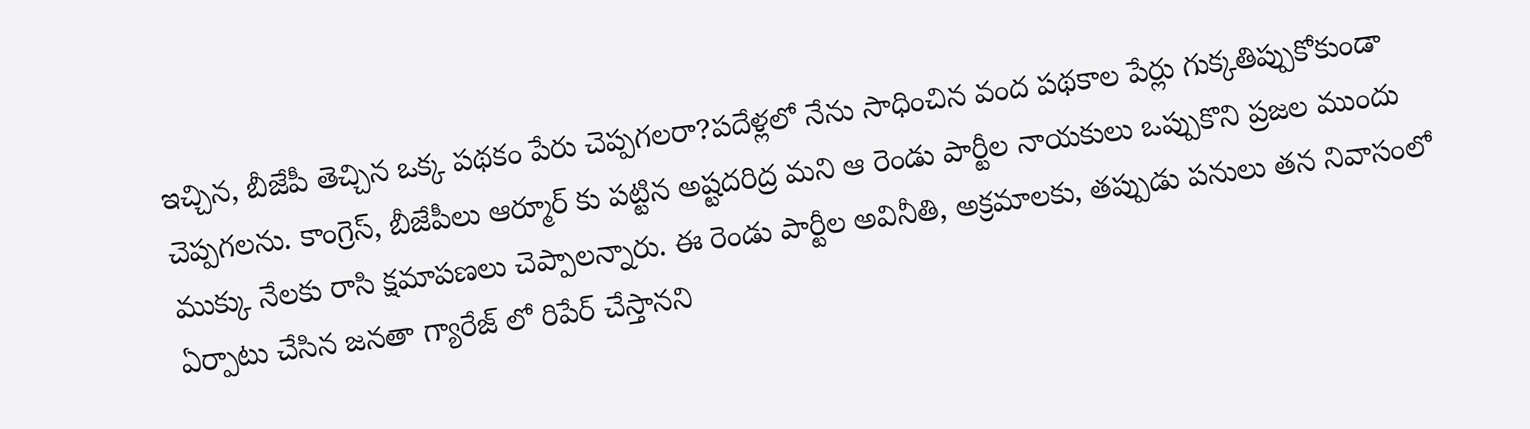ఇచ్చిన, బీజేపీ తెచ్చిన ఒక్క పథకం పేరు చెప్పగలరా?పదేళ్లలో నేను సాధించిన వంద పథకాల పేర్లు గుక్కతిప్పుకోకుండా చెప్పగలను. కాంగ్రెస్, బీజేపీలు ఆర్మూర్ కు పట్టిన అష్టదరిద్ర మని ఆ రెండు పార్టీల నాయకులు ఒప్పుకొని ప్రజల ముందు ముక్కు నేలకు రాసి క్షమాపణలు చెప్పాలన్నారు. ఈ రెండు పార్టీల అవినీతి, అక్రమాలకు, తప్పుడు పనులు తన నివాసంలో ఏర్పాటు చేసిన జనతా గ్యారేజ్ లో రిపేర్ చేస్తానని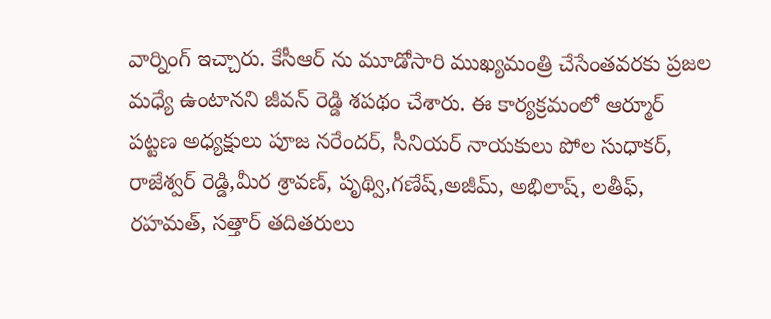వార్నింగ్ ఇచ్చారు. కేసీఆర్ ను మూడోసారి ముఖ్యమంత్రి చేసేంతవరకు ప్రజల మధ్యే ఉంటానని జీవన్ రెడ్డి శపథం చేశారు. ఈ కార్యక్రమంలో ఆర్మూర్ పట్టణ అధ్యక్షులు పూజ నరేందర్, సీనియర్ నాయకులు పోల సుధాకర్, రాజేశ్వర్ రెడ్డి,మీర శ్రావణ్, పృథ్వి,గణేష్,అజీమ్, అభిలాష్, లతీఫ్, రహమత్, సత్తార్ తదితరులు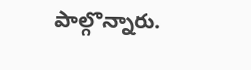పాల్గొన్నారు.